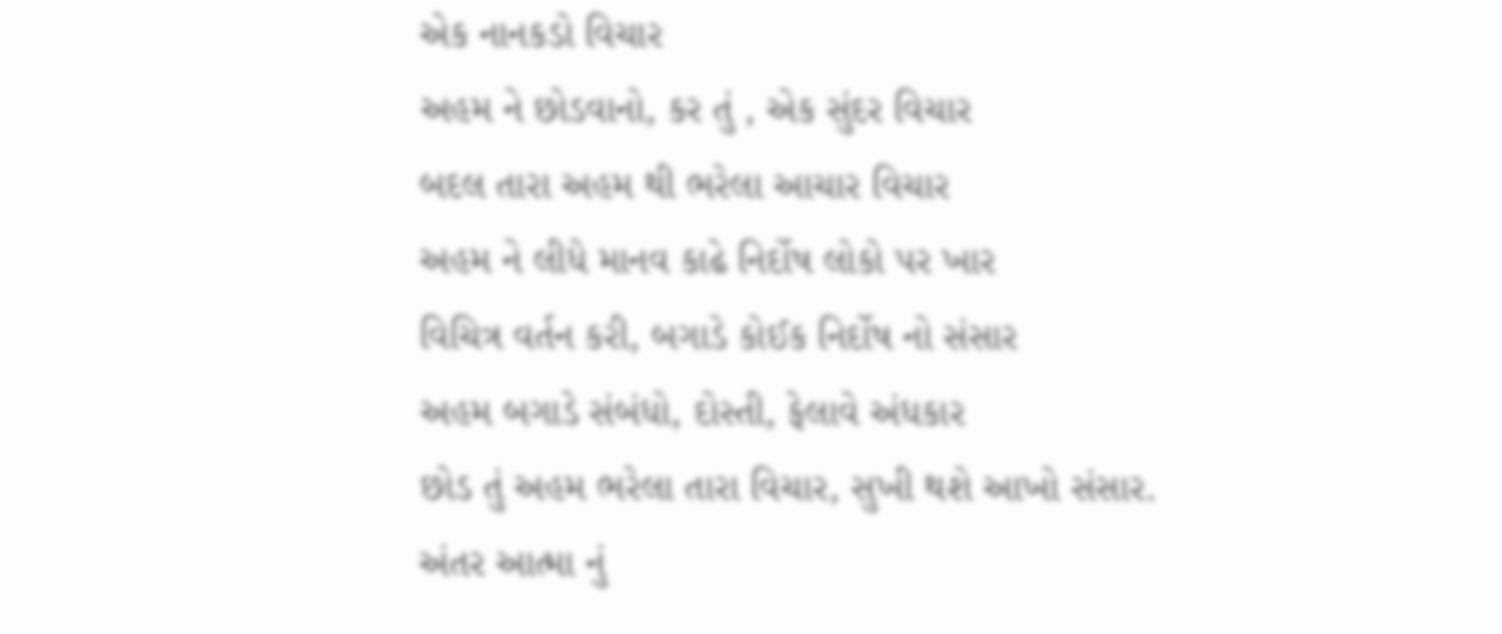એક નાનકડો વિચાર
અહમ ને છોડવાનો, કર તું , એક સુંદર વિચાર
બદલ તારા અહમ થી ભરેલા આચાર વિચાર
અહમ ને લીધે માનવ કાઢે નિર્દોષ લોકો પર ખાર
વિચિત્ર વર્તન કરી, બગાડે કોઈક નિર્દોષ નો સંસાર
અહમ બગાડે સંબંધો, દોસ્તી, ફેલાવે અંધકાર
છોડ તું અહમ ભરેલા તારા વિચાર, સુખી થશે આખો સંસાર.
અંતર આત્મા નું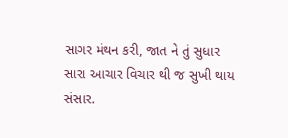સાગર મંથન કરી, જાત ને તું સુધાર
સારા આચાર વિચાર થી જ સુખી થાય સંસાર.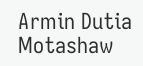Armin Dutia Motashaw